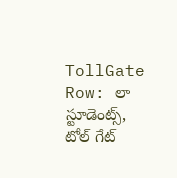TollGate Row: లా స్టూడెంట్స్, టోల్ గేట్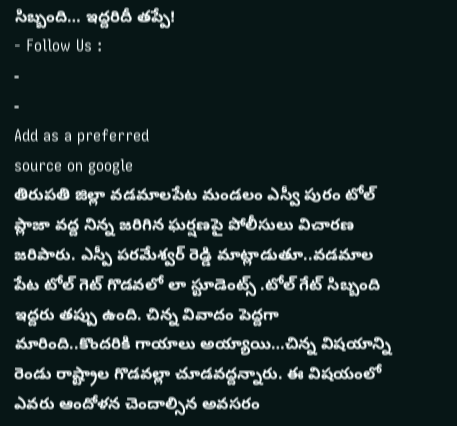సిబ్బంది… ఇద్దరిదీ తప్పే!
- Follow Us :
-
-
Add as a preferred
source on google
తిరుపతి జిల్లా వడమాలపేట మండలం ఎస్వీ పురం టోల్ ప్లాజా వద్ద నిన్న జరిగిన ఘర్షణపై పోలీసులు విచారణ జరిపారు. ఎస్పీ పరమేశ్వర్ రెడ్డి మాట్లాడుతూ..వడమాల పేట టోల్ గెట్ గొడవలో లా స్టూడెంట్స్ .టోల్ గేట్ సిబ్బంది ఇద్దరు తప్పు ఉంది. చిన్న వివాదం పెద్దగా మారింది..కొందరికి గాయాలు అయ్యాయి…చిన్న విషయాన్ని రెండు రాష్ట్రాల గొడవల్లా చూడవద్దన్నారు. ఈ విషయంలో ఎవరు ఆందోళన చెందాల్సిన అవసరం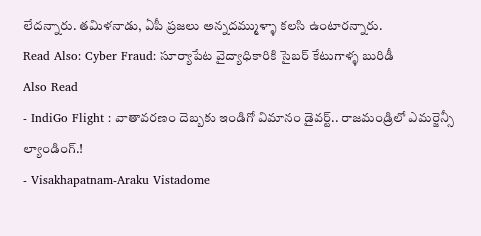లేదన్నారు. తమిళనాడు, ఏపీ ప్రజలు అన్నదమ్ముళ్ళా కలసి ఉంటారన్నారు.
Read Also: Cyber Fraud: సూర్యాపేట వైద్యాధికారికి సైబర్ కేటుగాళ్ళ బురిడీ
Also Read
- IndiGo Flight : వాతావరణం దెబ్బకు ఇండిగో విమానం డైవర్ట్.. రాజమండ్రిలో ఎమర్జెన్సీ ల్యాండింగ్.!
- Visakhapatnam-Araku Vistadome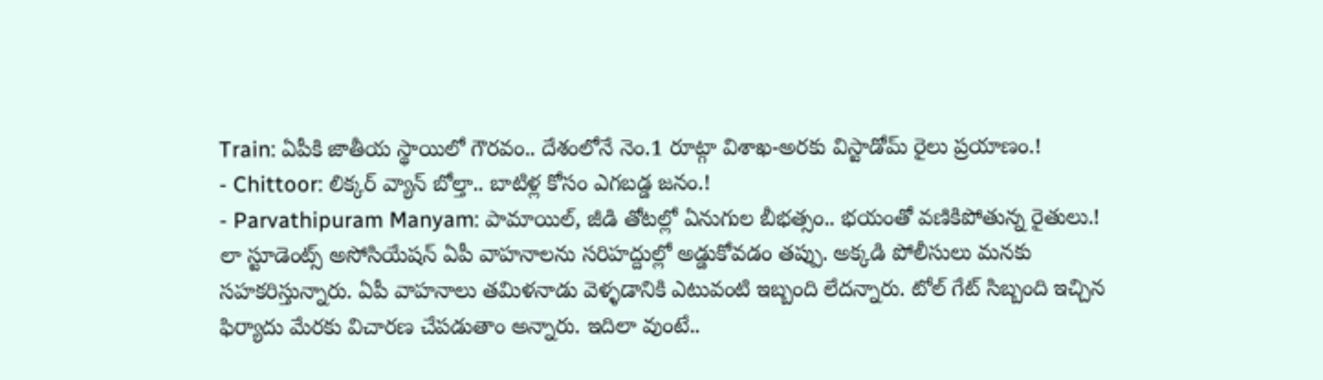Train: ఏపీకి జాతీయ స్థాయిలో గౌరవం.. దేశంలోనే నెం.1 రూట్గా విశాఖ-అరకు విస్టాడోమ్ రైలు ప్రయాణం.!
- Chittoor: లిక్కర్ వ్యాన్ బోల్తా.. బాటిళ్ల కోసం ఎగబడ్డ జనం.!
- Parvathipuram Manyam: పామాయిల్, జీడి తోటల్లో ఏనుగుల బీభత్సం.. భయంతో వణికిపోతున్న రైతులు.!
లా స్టూడెంట్స్ అసోసియేషన్ ఏపీ వాహనాలను సరిహద్దుల్లో అడ్డుకోవడం తప్పు. అక్కడి పోలీసులు మనకు సహకరిస్తున్నారు. ఏపీ వాహనాలు తమిళనాడు వెళ్ళడానికి ఎటువంటి ఇబ్బంది లేదన్నారు. టోల్ గేట్ సిబ్బంది ఇచ్చిన ఫిర్యాదు మేరకు విచారణ చేపడుతాం అన్నారు. ఇదిలా వుంటే..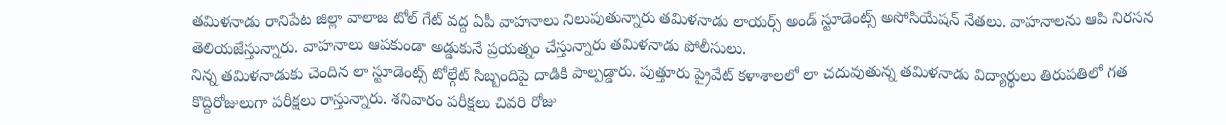తమిళనాడు రానిపేట జిల్లా వాలాజ టోల్ గేట్ వద్ద ఏపీ వాహనాలు నిలుపుతున్నారు తమిళనాడు లాయర్స్ అండ్ స్టూడెంట్స్ అసోసియేషన్ నేతలు. వాహనాలను ఆపి నిరసన తెలియజేస్తున్నారు. వాహనాలు ఆపకుండా అడ్డుకునే ప్రయత్నం చేస్తున్నారు తమిళనాడు పోలీసులు.
నిన్న తమిళనాడుకు చెందిన లా స్టూడెంట్స్ టోల్గేట్ సిబ్బందిపై దాడికి పాల్పడ్డారు. పుత్తూరు ప్రైవేట్ కళాశాలలో లా చదువుతున్న తమిళనాడు విద్యార్థులు తిరుపతిలో గత కొద్దిరోజులుగా పరీక్షలు రాస్తున్నారు. శనివారం పరీక్షలు చివరి రోజు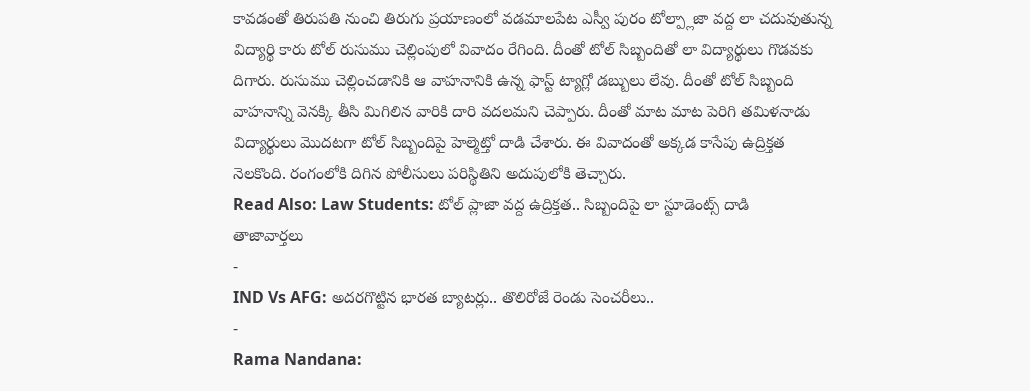కావడంతో తిరుపతి నుంచి తిరుగు ప్రయాణంలో వడమాలపేట ఎస్వీ పురం టోల్ప్లాజా వద్ద లా చదువుతున్న విద్యార్థి కారు టోల్ రుసుము చెల్లింపులో వివాదం రేగింది. దీంతో టోల్ సిబ్బందితో లా విద్యార్థులు గొడవకు దిగారు. రుసుము చెల్లించడానికి ఆ వాహనానికి ఉన్న ఫాస్ట్ ట్యాగ్లో డబ్బులు లేవు. దీంతో టోల్ సిబ్బంది వాహనాన్ని వెనక్కి తీసి మిగిలిన వారికి దారి వదలమని చెప్పారు. దీంతో మాట మాట పెరిగి తమిళనాడు విద్యార్థులు మొదటగా టోల్ సిబ్బందిపై హెల్మెట్తో దాడి చేశారు. ఈ వివాదంతో అక్కడ కాసేపు ఉద్రిక్తత నెలకొంది. రంగంలోకి దిగిన పోలీసులు పరిస్థితిని అదుపులోకి తెచ్చారు.
Read Also: Law Students: టోల్ ప్లాజా వద్ద ఉద్రిక్తత.. సిబ్బందిపై లా స్టూడెంట్స్ దాడి
తాజావార్తలు
-
IND Vs AFG: అదరగొట్టిన భారత బ్యాటర్లు.. తొలిరోజే రెండు సెంచరీలు..
-
Rama Nandana: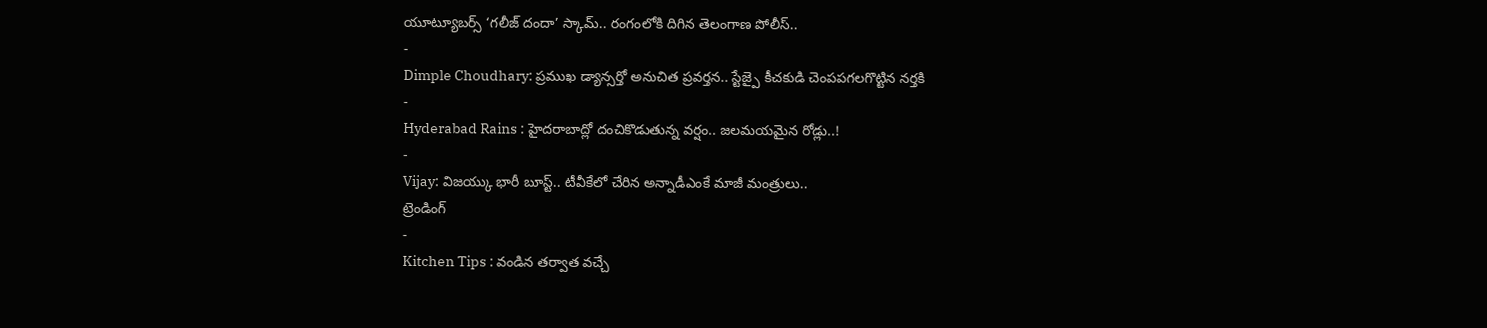యూట్యూబర్స్ ‘గలీజ్ దందా’ స్కామ్.. రంగంలోకి దిగిన తెలంగాణ పోలీస్..
-
Dimple Choudhary: ప్రముఖ డ్యాన్సర్తో అనుచిత ప్రవర్తన.. స్టేజ్పై కీచకుడి చెంపపగలగొట్టిన నర్తకి
-
Hyderabad Rains : హైదరాబాద్లో దంచికొడుతున్న వర్షం.. జలమయమైన రోడ్లు..!
-
Vijay: విజయ్కు భారీ బూస్ట్.. టీవీకేలో చేరిన అన్నాడీఎంకే మాజీ మంత్రులు..
ట్రెండింగ్
-
Kitchen Tips : వండిన తర్వాత వచ్చే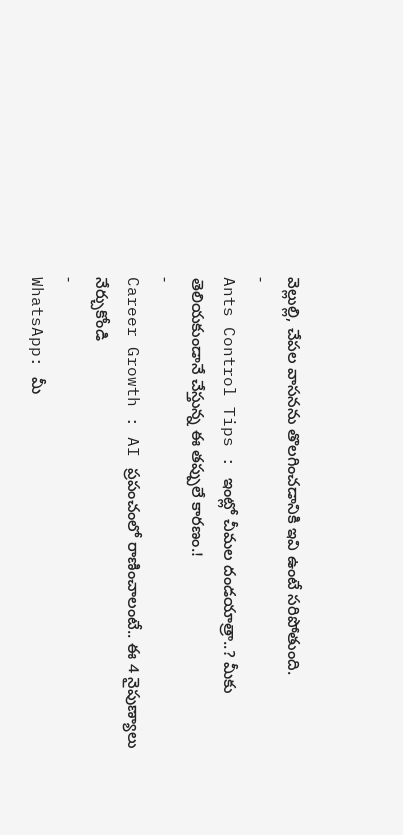వెల్లుల్లి, చేపల వాసనను తొలగించడానికి ఇవి ఉంటే సరిపోతుంది.
-
Ants Control Tips : ఇంట్లో చీమల దండయాత్రా..? మీకు తెలియకుండానే చేస్తున్న ఈ తప్పులే కారణం.!
-
Career Growth : AI ప్రపంచంలో రాణించాలంటే.. ఈ 4 నైపుణ్యాలు నేర్చుకోండి
-
WhatsApp: మీ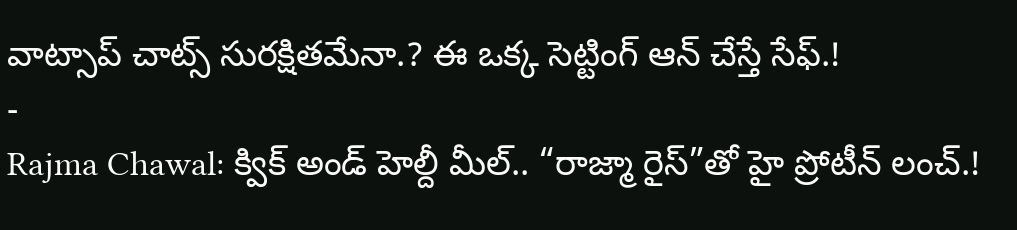వాట్సాప్ చాట్స్ సురక్షితమేనా.? ఈ ఒక్క సెట్టింగ్ ఆన్ చేస్తే సేఫ్.!
-
Rajma Chawal: క్విక్ అండ్ హెల్దీ మీల్.. “రాజ్మా రైస్”తో హై ప్రోటీన్ లంచ్.!